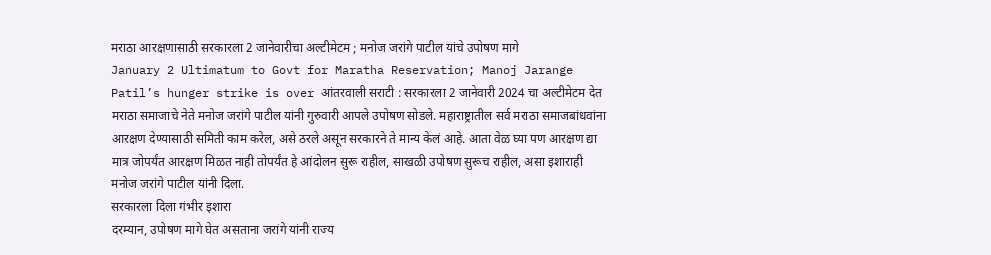मराठा आरक्षणासाठी सरकारला 2 जानेवारीचा अल्टीमेटम ; मनोज जरांगे पाटील यांचे उपोषण मागे
January 2 Ultimatum to Govt for Maratha Reservation; Manoj Jarange Patil’s hunger strike is over आंतरवाली सराटी : सरकारला 2 जानेवारी 2024 चा अल्टीमेटम देत मराठा समाजाचे नेते मनोज जरांगे पाटील यांनी गुरुवारी आपले उपोषण सोडले. महाराष्ट्रातील सर्व मराठा समाजबांधवांना आरक्षण देण्यासाठी समिती काम करेल, असे ठरले असून सरकारने ते मान्य केलं आहे. आता वेळ घ्या पण आरक्षण द्या मात्र जोपर्यंत आरक्षण मिळत नाही तोपर्यंत हे आंदोलन सुरू राहील, साखळी उपोषण सुरूच राहील, असा इशाराही मनोज जरांगे पाटील यांनी दिला.
सरकारला दिला गंभीर इशारा
दरम्यान, उपोषण मागे घेत असताना जरांगे यांनी राज्य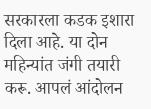सरकारला कडक इशारा दिला आहे. या दोन महिन्यांत जंगी तयारी करू. आपलं आंदोलन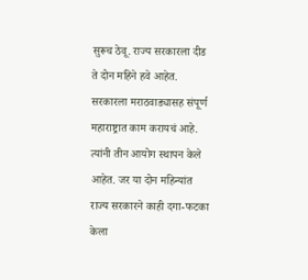सुरूच ठेवू. राज्य सरकारला दीड ते दोन महिने हवे आहेत. सरकारला मराठवाड्यासह संपूर्ण महाराष्ट्रात काम करायचं आहे. त्यांनी तीन आयोग स्थापन केले आहेत. जर या दोन महिन्यांत राज्य सरकारने काही दगा-फटका केला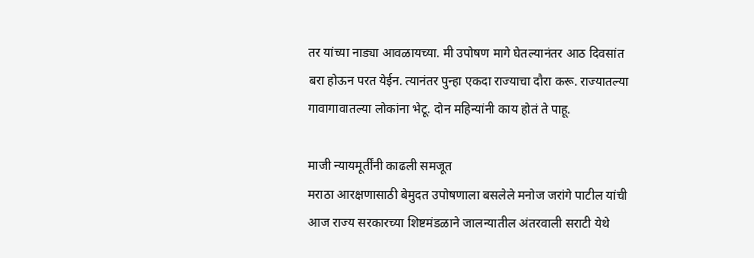तर यांच्या नाड्या आवळायच्या. मी उपोषण मागे घेतल्यानंतर आठ दिवसांत बरा होऊन परत येईन. त्यानंतर पुन्हा एकदा राज्याचा दौरा करू. राज्यातल्या गावागावातल्या लोकांना भेटू. दोन महिन्यांनी काय होतं ते पाहू.

माजी न्यायमूर्तींनी काढली समजूत
मराठा आरक्षणासाठी बेमुदत उपोषणाला बसलेले मनोज जरांगे पाटील यांची आज राज्य सरकारच्या शिष्टमंडळाने जालन्यातील अंतरवाली सराटी येथे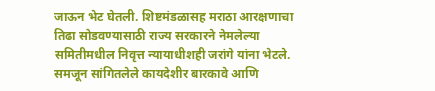जाऊन भेट घेतली. शिष्टमंडळासह मराठा आरक्षणाचा तिढा सोडवण्यासाठी राज्य सरकारने नेमलेल्या समितीमधील निवृत्त न्यायाधीशही जरांगे यांना भेटले. समजून सांगितलेले कायदेशीर बारकावे आणि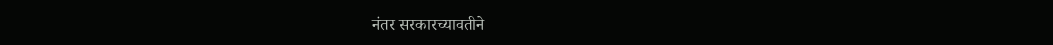नंतर सरकारच्यावतीने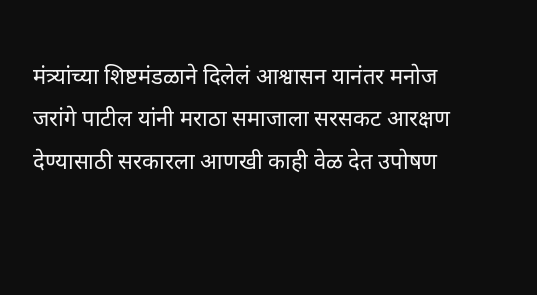मंत्र्यांच्या शिष्टमंडळाने दिलेलं आश्वासन यानंतर मनोज जरांगे पाटील यांनी मराठा समाजाला सरसकट आरक्षण देण्यासाठी सरकारला आणखी काही वेळ देत उपोषण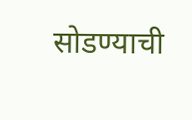सोडण्याची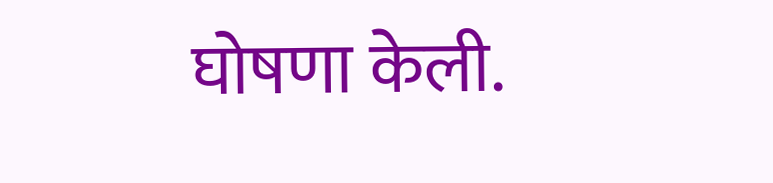घोषणा केली.